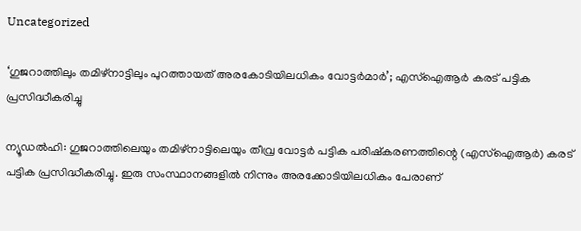Uncategorized

‘ഗുജറാത്തിലും തമിഴ്‌നാട്ടിലും പുറത്തായത് അരകോടിയിലധികം വോട്ടര്‍മാര്‍’; എസ്‌ഐആര്‍ കരട് പട്ടിക പ്രസിദ്ധീകരിച്ചു

ന്യൂഡല്‍ഹി: ഗുജറാത്തിലെയും തമിഴ്‌നാട്ടിലെയും തീവ്ര വോട്ടര്‍ പട്ടിക പരിഷ്‌കരണത്തിന്റെ (എസ്‌ഐആര്‍) കരട് പട്ടിക പ്രസിദ്ധീകരിച്ചു. ഇരു സംസ്ഥാനങ്ങളില്‍ നിന്നും അരക്കോടിയിലധികം പേരാണ്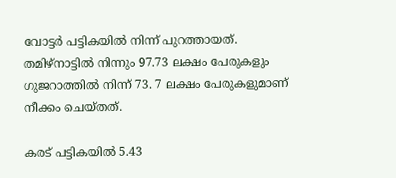വോട്ടര്‍ പട്ടികയില്‍ നിന്ന് പുറത്തായത്. തമിഴ്‌നാട്ടില്‍ നിന്നും 97.73 ലക്ഷം പേരുകളും ഗുജറാത്തില്‍ നിന്ന് 73. 7 ലക്ഷം പേരുകളുമാണ് നീക്കം ചെയ്തത്.

കരട് പട്ടികയില്‍ 5.43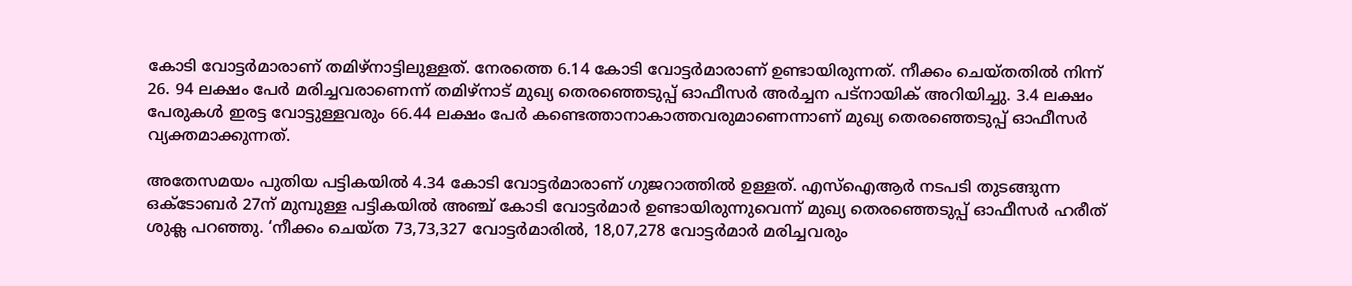കോടി വോട്ടര്‍മാരാണ് തമിഴ്‌നാട്ടിലുള്ളത്. നേരത്തെ 6.14 കോടി വോട്ടര്‍മാരാണ് ഉണ്ടായിരുന്നത്. നീക്കം ചെയ്തതില്‍ നിന്ന് 26. 94 ലക്ഷം പേര്‍ മരിച്ചവരാണെന്ന് തമിഴ്‌നാട് മുഖ്യ തെരഞ്ഞെടുപ്പ് ഓഫീസര്‍ അര്‍ച്ചന പട്‌നായിക് അറിയിച്ചു. 3.4 ലക്ഷം പേരുകള്‍ ഇരട്ട വോട്ടുള്ളവരും 66.44 ലക്ഷം പേര്‍ കണ്ടെത്താനാകാത്തവരുമാണെന്നാണ് മുഖ്യ തെരഞ്ഞെടുപ്പ് ഓഫീസര്‍ വ്യക്തമാക്കുന്നത്.

അതേസമയം പുതിയ പട്ടികയില്‍ 4.34 കോടി വോട്ടര്‍മാരാണ് ഗുജറാത്തില്‍ ഉള്ളത്. എസ്‌ഐആര്‍ നടപടി തുടങ്ങുന്ന ഒക്ടോബര്‍ 27ന് മുമ്പുള്ള പട്ടികയില്‍ അഞ്ച് കോടി വോട്ടര്‍മാര്‍ ഉണ്ടായിരുന്നുവെന്ന് മുഖ്യ തെരഞ്ഞെടുപ്പ് ഓഫീസര്‍ ഹരീത് ശുക്ല പറഞ്ഞു. ‘നീക്കം ചെയ്ത 73,73,327 വോട്ടര്‍മാരില്‍, 18,07,278 വോട്ടര്‍മാര്‍ മരിച്ചവരും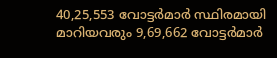40,25,553 വോട്ടര്‍മാര്‍ സ്ഥിരമായി മാറിയവരും 9,69,662 വോട്ടര്‍മാര്‍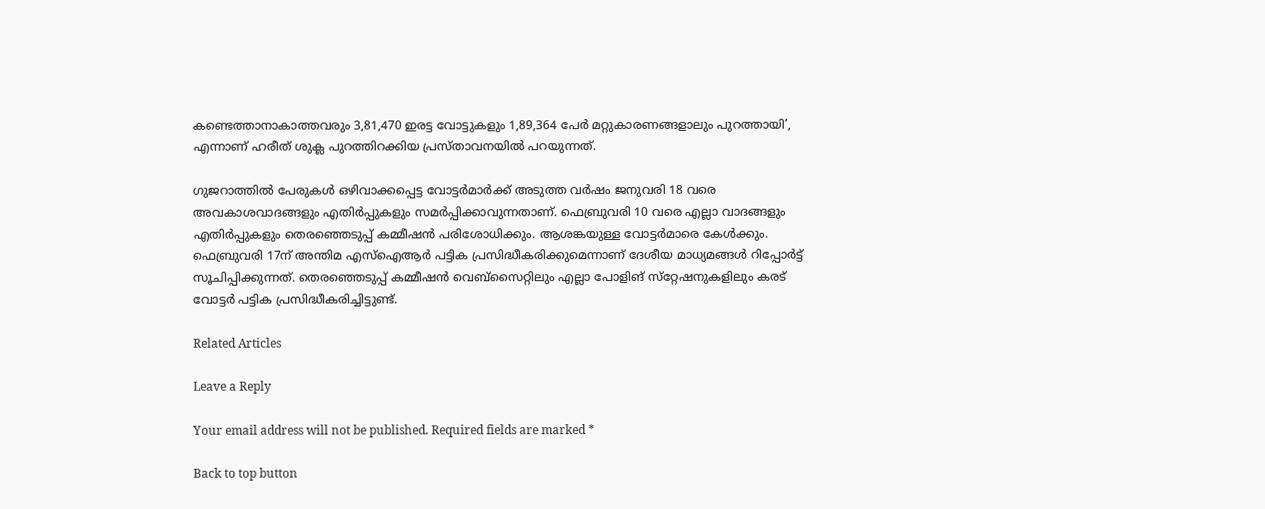കണ്ടെത്താനാകാത്തവരും 3,81,470 ഇരട്ട വോട്ടുകളും 1,89,364 പേര്‍ മറ്റുകാരണങ്ങളാലും പുറത്തായി’, എന്നാണ് ഹരീത് ശുക്ല പുറത്തിറക്കിയ പ്രസ്താവനയില്‍ പറയുന്നത്.

ഗുജറാത്തില്‍ പേരുകള്‍ ഒഴിവാക്കപ്പെട്ട വോട്ടര്‍മാര്‍ക്ക് അടുത്ത വര്‍ഷം ജനുവരി 18 വരെ അവകാശവാദങ്ങളും എതിര്‍പ്പുകളും സമര്‍പ്പിക്കാവുന്നതാണ്. ഫെബ്രുവരി 10 വരെ എല്ലാ വാദങ്ങളും എതിര്‍പ്പുകളും തെരഞ്ഞെടുപ്പ് കമ്മീഷന്‍ പരിശോധിക്കും. ആശങ്കയുള്ള വോട്ടര്‍മാരെ കേള്‍ക്കും. ഫെബ്രുവരി 17ന് അന്തിമ എസ്‌ഐആര്‍ പട്ടിക പ്രസിദ്ധീകരിക്കുമെന്നാണ് ദേശീയ മാധ്യമങ്ങള്‍ റിപ്പോര്‍ട്ട് സൂചിപ്പിക്കുന്നത്. തെരഞ്ഞെടുപ്പ് കമ്മീഷന്‍ വെബ്‌സൈറ്റിലും എല്ലാ പോളിങ് സ്‌റ്റേഷനുകളിലും കരട് വോട്ടര്‍ പട്ടിക പ്രസിദ്ധീകരിച്ചിട്ടുണ്ട്.

Related Articles

Leave a Reply

Your email address will not be published. Required fields are marked *

Back to top button